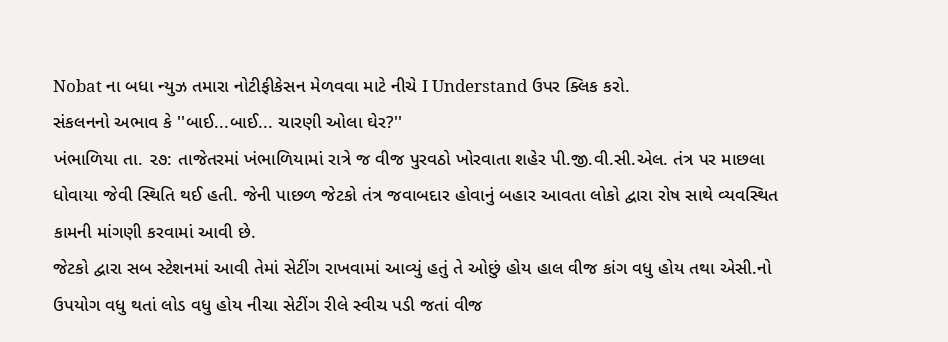Nobat ના બધા ન્યુઝ તમારા નોટીફીકેસન મેળવવા માટે નીચે I Understand ઉપર ક્લિક કરો.
સંકલનનો અભાવ કે ''બાઈ...બાઈ... ચારણી ઓલા ઘેર?''
ખંભાળિયા તા. ૨૭: તાજેતરમાં ખંભાળિયામાં રાત્રે જ વીજ પુરવઠો ખોરવાતા શહેર પી.જી.વી.સી.એલ. તંત્ર પર માછલા ધોવાયા જેવી સ્થિતિ થઈ હતી. જેની પાછળ જેટકો તંત્ર જવાબદાર હોવાનું બહાર આવતા લોકો દ્વારા રોષ સાથે વ્યવસ્થિત કામની માંગણી કરવામાં આવી છે.
જેટકો દ્વારા સબ સ્ટેશનમાં આવી તેમાં સેટીંગ રાખવામાં આવ્યું હતું તે ઓછું હોય હાલ વીજ કાંગ વધુ હોય તથા એસી.નો ઉપયોગ વધુ થતાં લોડ વધુ હોય નીચા સેટીંગ રીલે સ્વીચ પડી જતાં વીજ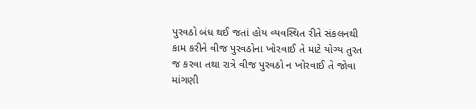પુરવઠો બંધ થઈ જતાં હોય વ્યવસ્થિત રીતે સંકલનથી કામ કરીને વીજ પુરવઠોના ખોરવાઈ તે માટે યોગ્ય તુરત જ કરવા તથા રાત્રે વીજ પુરવઠો ન ખોરવાઈ તે જોવા માંગણી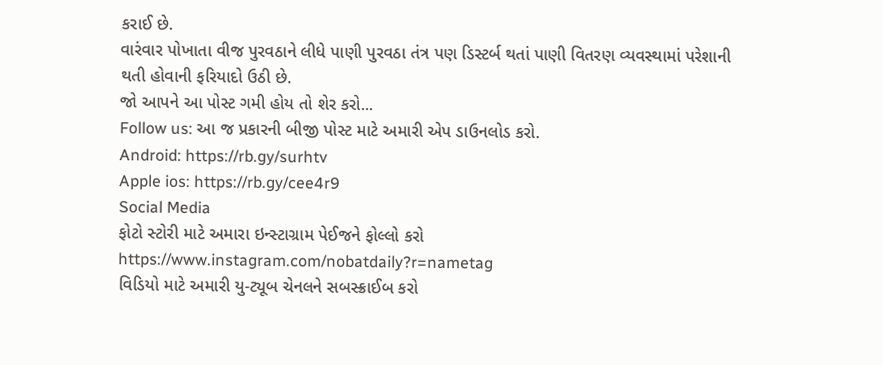કરાઈ છે.
વારંવાર પોખાતા વીજ પુરવઠાને લીધે પાણી પુરવઠા તંત્ર પણ ડિસ્ટર્બ થતાં પાણી વિતરણ વ્યવસ્થામાં પરેશાની થતી હોવાની ફરિયાદો ઉઠી છે.
જો આપને આ પોસ્ટ ગમી હોય તો શેર કરો...
Follow us: આ જ પ્રકારની બીજી પોસ્ટ માટે અમારી એપ ડાઉનલોડ કરો.
Android: https://rb.gy/surhtv
Apple ios: https://rb.gy/cee4r9
Social Media
ફોટો સ્ટોરી માટે અમારા ઇન્સ્ટાગ્રામ પેઈજને ફોલ્લો કરો
https://www.instagram.com/nobatdaily?r=nametag
વિડિયો માટે અમારી યુ-ટ્યૂબ ચેનલને સબસ્ક્રાઈબ કરો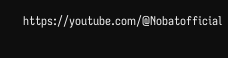https://youtube.com/@Nobatofficial